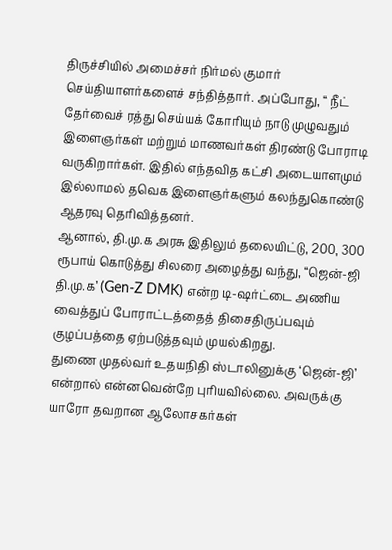திருச்சியில் அமைச்சர் நிர்மல் குமார் செய்தியாளர்களைச் சந்தித்தார். அப்போது, “ நீட் தேர்வைச் ரத்து செய்யக் கோரியும் நாடு முழுவதும் இளைஞர்கள் மற்றும் மாணவர்கள் திரண்டு போராடி வருகிறார்கள். இதில் எந்தவித கட்சி அடையாளமும் இல்லாமல் தவெக இளைஞர்களும் கலந்துகொண்டு ஆதரவு தெரிவித்தனர்.
ஆனால், தி.மு.க அரசு இதிலும் தலையிட்டு, 200, 300 ரூபாய் கொடுத்து சிலரை அழைத்து வந்து, “ஜென்-ஜி தி.மு.க’ (Gen-Z DMK) என்ற டி-ஷர்ட்டை அணிய வைத்துப் போராட்டத்தைத் திசைதிருப்பவும் குழப்பத்தை ஏற்படுத்தவும் முயல்கிறது.
துணை முதல்வர் உதயநிதி ஸ்டாலினுக்கு ‘ஜென்-ஜி’ என்றால் என்னவென்றே புரியவில்லை. அவருக்கு யாரோ தவறான ஆலோசகர்கள்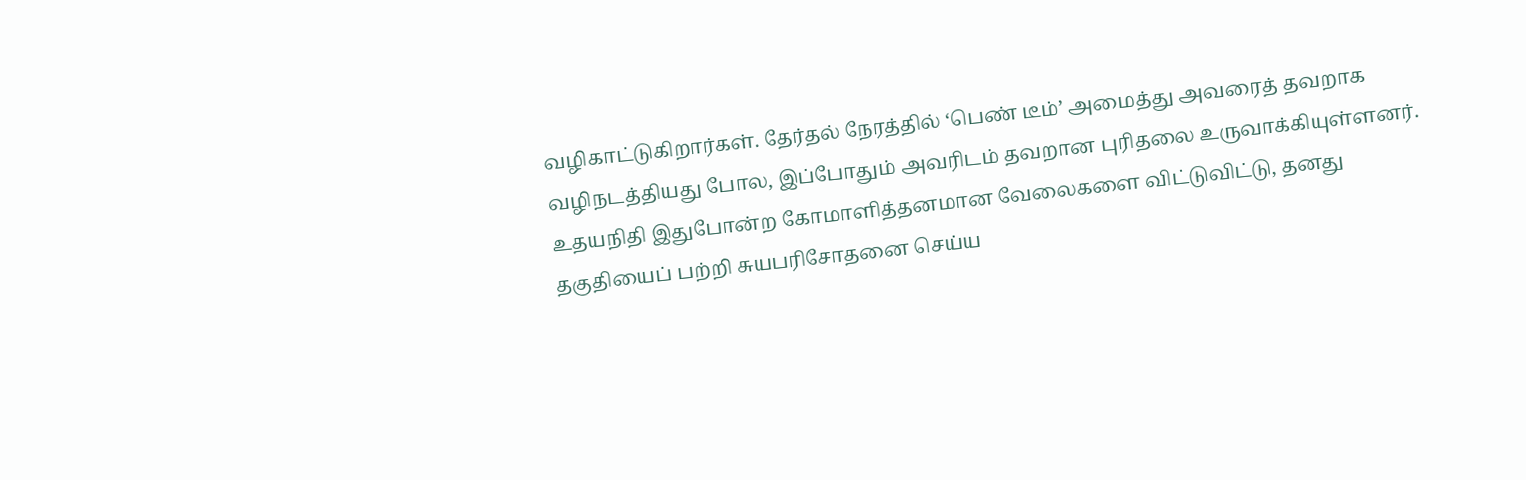வழிகாட்டுகிறார்கள். தேர்தல் நேரத்தில் ‘பெண் டீம்’ அமைத்து அவரைத் தவறாக வழிநடத்தியது போல, இப்போதும் அவரிடம் தவறான புரிதலை உருவாக்கியுள்ளனர்.
உதயநிதி இதுபோன்ற கோமாளித்தனமான வேலைகளை விட்டுவிட்டு, தனது தகுதியைப் பற்றி சுயபரிசோதனை செய்ய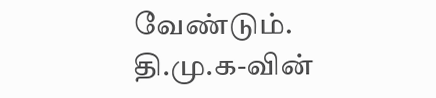வேண்டும்.
தி.மு.க-வின்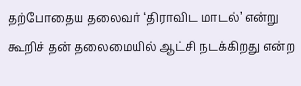தற்போதைய தலைவர் ‘திராவிட மாடல்’ என்று கூறிச் தன் தலைமையில் ஆட்சி நடக்கிறது என்ற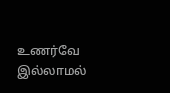உணர்வே இல்லாமல்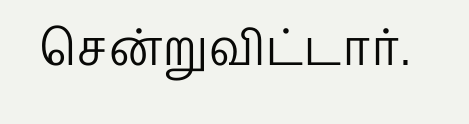சென்றுவிட்டார்.